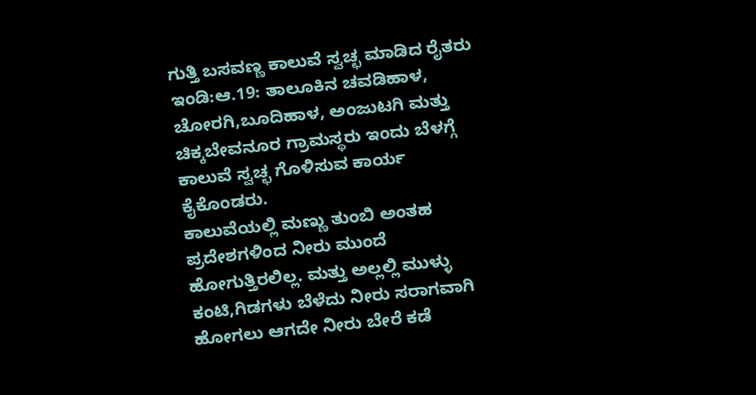ಗುತ್ತಿ ಬಸವಣ್ಣ ಕಾಲುವೆ ಸ್ವಚ್ಛ ಮಾಡಿದ ರೈತರು
ಇಂಡಿ:ಆ.19: ತಾಲೂಕಿನ ಚವಡಿಹಾಳ, ಚೋರಗಿ,ಬೂದಿಹಾಳ, ಅಂಜುಟಗಿ ಮತ್ತು ಚಿಕ್ಕಬೇವನೂರ ಗ್ರಾಮಸ್ಥರು ಇಂದು ಬೆಳಗ್ಗೆ ಕಾಲುವೆ ಸ್ವಚ್ಛ ಗೊಳಿಸುವ ಕಾರ್ಯ ಕೈಕೊಂಡರು.
ಕಾಲುವೆಯಲ್ಲಿ ಮಣ್ಣು ತುಂಬಿ ಅಂತಹ ಪ್ರದೇಶಗಳಿಂದ ನೀರು ಮುಂದೆ ಹೋಗುತ್ತಿರಲಿಲ್ಲ. ಮತ್ತು ಅಲ್ಲಲ್ಲಿ ಮುಳ್ಳು ಕಂಟಿ,ಗಿಡಗಳು ಬೆಳೆದು ನೀರು ಸರಾಗವಾಗಿ ಹೋಗಲು ಆಗದೇ ನೀರು ಬೇರೆ ಕಡೆ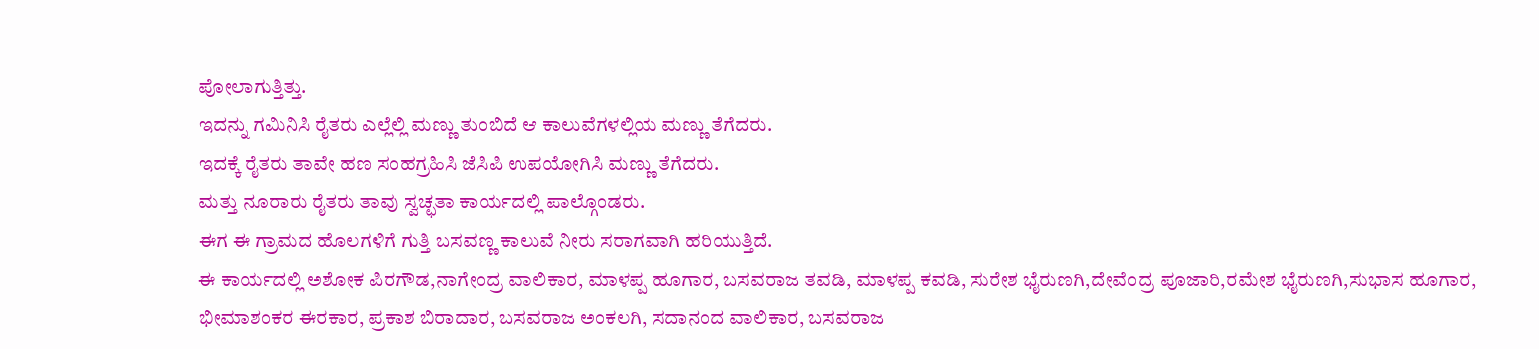ಪೋಲಾಗುತ್ತಿತ್ತು.
ಇದನ್ನು ಗಮಿನಿಸಿ ರೈತರು ಎಲ್ಲೆಲ್ಲಿ ಮಣ್ಣು ತುಂಬಿದೆ ಆ ಕಾಲುವೆಗಳಲ್ಲಿಯ ಮಣ್ಣು ತೆಗೆದರು.
ಇದಕ್ಕೆ ರೈತರು ತಾವೇ ಹಣ ಸಂಹಗ್ರಹಿಸಿ ಜೆಸಿಪಿ ಉಪಯೋಗಿಸಿ ಮಣ್ಣು ತೆಗೆದರು.
ಮತ್ತು ನೂರಾರು ರೈತರು ತಾವು ಸ್ವಚ್ಛತಾ ಕಾರ್ಯದಲ್ಲಿ ಪಾಲ್ಗೊಂಡರು.
ಈಗ ಈ ಗ್ರಾಮದ ಹೊಲಗಳಿಗೆ ಗುತ್ತಿ ಬಸವಣ್ಣ ಕಾಲುವೆ ನೀರು ಸರಾಗವಾಗಿ ಹರಿಯುತ್ತಿದೆ.
ಈ ಕಾರ್ಯದಲ್ಲಿ ಅಶೋಕ ಪಿರಗೌಡ,ನಾಗೇಂದ್ರ ವಾಲಿಕಾರ, ಮಾಳಪ್ಪ ಹೂಗಾರ, ಬಸವರಾಜ ತವಡಿ, ಮಾಳಪ್ಪ ಕವಡಿ, ಸುರೇಶ ಭೈರುಣಗಿ,ದೇವೆಂದ್ರ ಪೂಜಾರಿ,ರಮೇಶ ಭೈರುಣಗಿ,ಸುಭಾಸ ಹೂಗಾರ, ಭೀಮಾಶಂಕರ ಈರಕಾರ, ಪ್ರಕಾಶ ಬಿರಾದಾರ, ಬಸವರಾಜ ಅಂಕಲಗಿ, ಸದಾನಂದ ವಾಲಿಕಾರ, ಬಸವರಾಜ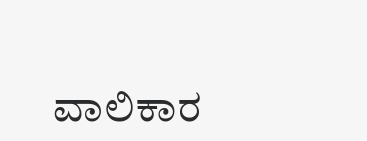ವಾಲಿಕಾರ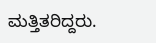ಮತ್ತಿತರಿದ್ದರು.